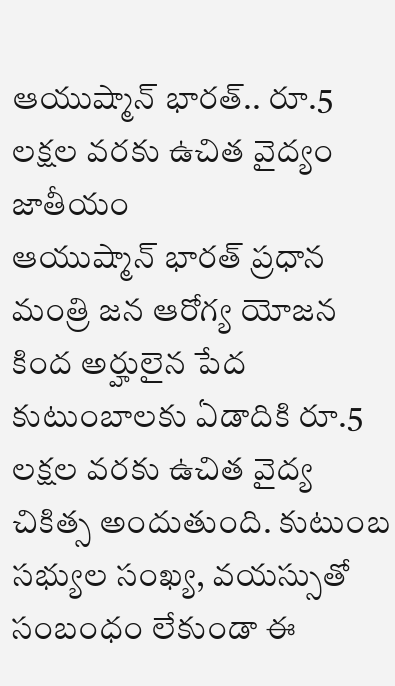ఆయుష్మాన్ భారత్.. రూ.5 లక్షల వరకు ఉచిత వైద్యం
జాతీయం
ఆయుష్మాన్ భారత్ ప్రధాన మంత్రి జన ఆరోగ్య యోజన కింద అర్హులైన పేద కుటుంబాలకు ఏడాదికి రూ.5 లక్షల వరకు ఉచిత వైద్య చికిత్స అందుతుంది. కుటుంబ సభ్యుల సంఖ్య, వయస్సుతో సంబంధం లేకుండా ఈ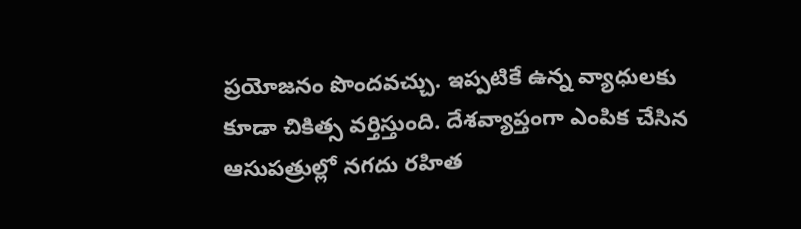ప్రయోజనం పొందవచ్చు. ఇప్పటికే ఉన్న వ్యాధులకు కూడా చికిత్స వర్తిస్తుంది. దేశవ్యాప్తంగా ఎంపిక చేసిన ఆసుపత్రుల్లో నగదు రహిత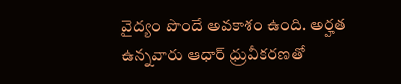వైద్యం పొందే అవకాశం ఉంది. అర్హత ఉన్నవారు ఆధార్ ధ్రువీకరణతో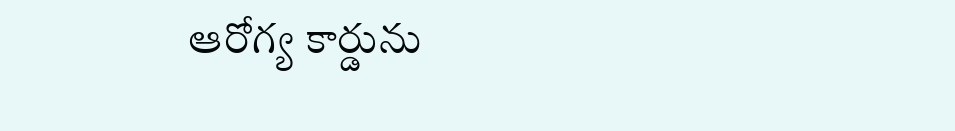ఆరోగ్య కార్డును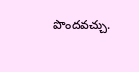పొందవచ్చు.